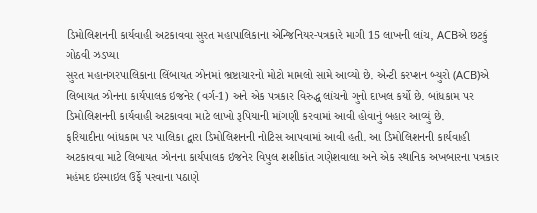ડિમોલિશનની કાર્યવાહી અટકાવવા સુરત મહાપાલિકાના એન્જિનિયર-પત્રકારે માગી 15 લાખની લાંચ, ACBએ છટકું ગોઠવી ઝડપ્યા
સુરત મહાનગરપાલિકાના લિંબાયત ઝોનમાં ભ્રષ્ટાચારનો મોટો મામલો સામે આવ્યો છે. એન્ટી કરપ્શન બ્યુરો (ACB)એ લિબાયત ઝોનના કાર્યપાલક ઇજનેર (વર્ગ-1) અને એક પત્રકાર વિરુદ્ધ લાંચનો ગુનો દાખલ કર્યો છે. બાંધકામ પર ડિમોલિશનની કાર્યવાહી અટકાવવા માટે લાખો રૂપિયાની માંગણી કરવામાં આવી હોવાનું બહાર આવ્યું છે.
ફરિયાદીના બાંધકામ પર પાલિકા દ્વારા ડિમોલિશનની નોટિસ આપવામાં આવી હતી. આ ડિમોલિશનની કાર્યવાહી અટકાવવા માટે લિબાયત ઝોનના કાર્યપાલક ઇજનેર વિપુલ શશીકાંત ગણેશવાલા અને એક સ્થાનિક અખબારના પત્રકાર મહંમદ ઇસ્માઇલ ઉર્ફે પરવાના પઠાણે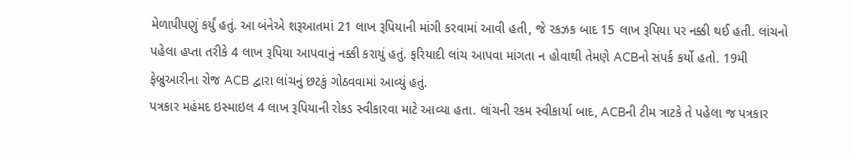મેળાપીપણું કર્યું હતું. આ બંનેએ શરૂઆતમાં 21 લાખ રૂપિયાની માંગી કરવામાં આવી હતી, જે રકઝક બાદ 15 લાખ રૂપિયા પર નક્કી થઈ હતી. લાંચનો પહેલા હપ્તા તરીકે 4 લાખ રૂપિયા આપવાનું નક્કી કરાયું હતું. ફરિયાદી લાંચ આપવા માંગતા ન હોવાથી તેમણે ACBનો સંપર્ક કર્યો હતો. 19મી ફેબ્રુઆરીના રોજ ACB દ્વારા લાંચનું છટકું ગોઠવવામાં આવ્યું હતું.
પત્રકાર મહંમદ ઇસ્માઇલ 4 લાખ રૂપિયાની રોકડ સ્વીકારવા માટે આવ્યા હતા. લાંચની રકમ સ્વીકાર્યા બાદ, ACBની ટીમ ત્રાટકે તે પહેલા જ પત્રકાર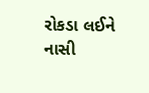રોકડા લઈને નાસી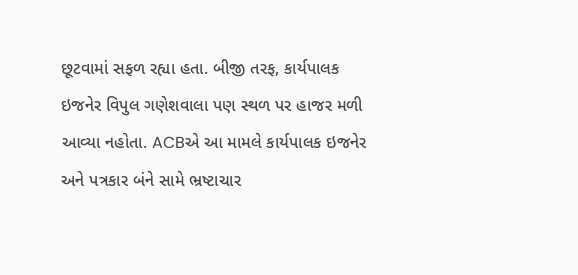છૂટવામાં સફળ રહ્યા હતા. બીજી તરફ, કાર્યપાલક ઇજનેર વિપુલ ગણેશવાલા પણ સ્થળ પર હાજર મળી આવ્યા નહોતા. ACBએ આ મામલે કાર્યપાલક ઇજનેર અને પત્રકાર બંને સામે ભ્રષ્ટાચાર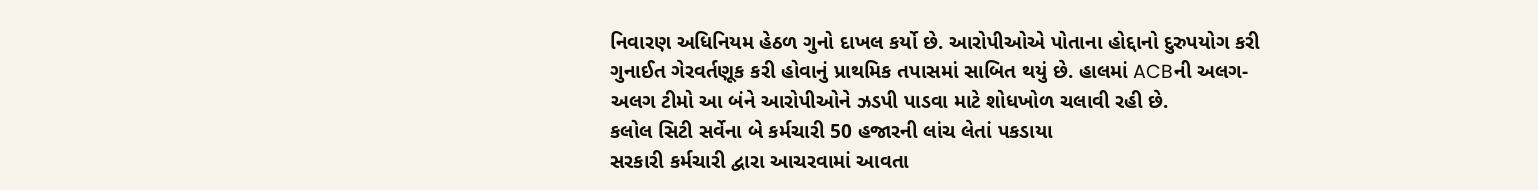નિવારણ અધિનિયમ હેઠળ ગુનો દાખલ કર્યો છે. આરોપીઓએ પોતાના હોદ્દાનો દુરુપયોગ કરી ગુનાઈત ગેરવર્તણૂક કરી હોવાનું પ્રાથમિક તપાસમાં સાબિત થયું છે. હાલમાં ACBની અલગ-અલગ ટીમો આ બંને આરોપીઓને ઝડપી પાડવા માટે શોધખોળ ચલાવી રહી છે.
કલોલ સિટી સર્વેના બે કર્મચારી 50 હજારની લાંચ લેતાં પકડાયા
સરકારી કર્મચારી દ્વારા આચરવામાં આવતા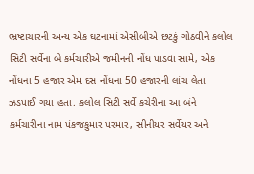ભ્રષ્ટાચારની અન્ય એક ઘટનામાં એસીબીએ છટકું ગોઠવીને કલોલ સિટી સર્વેના બે કર્મચારીએ જમીનની નોંધ પાડવા સામે, એક નોંધના 5 હજાર એમ દસ નોંધના 50 હજારની લાંચ લેતા ઝડપાઈ ગયા હતા. કલોલ સિટી સર્વે કચેરીના આ બંને કર્મચારીના નામ પંકજકુમાર પરમાર, સીનીયર સર્વેયર અને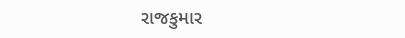રાજકુમાર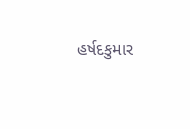હર્ષદકુમાર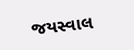જયસ્વાલ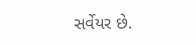સર્વેયર છે.